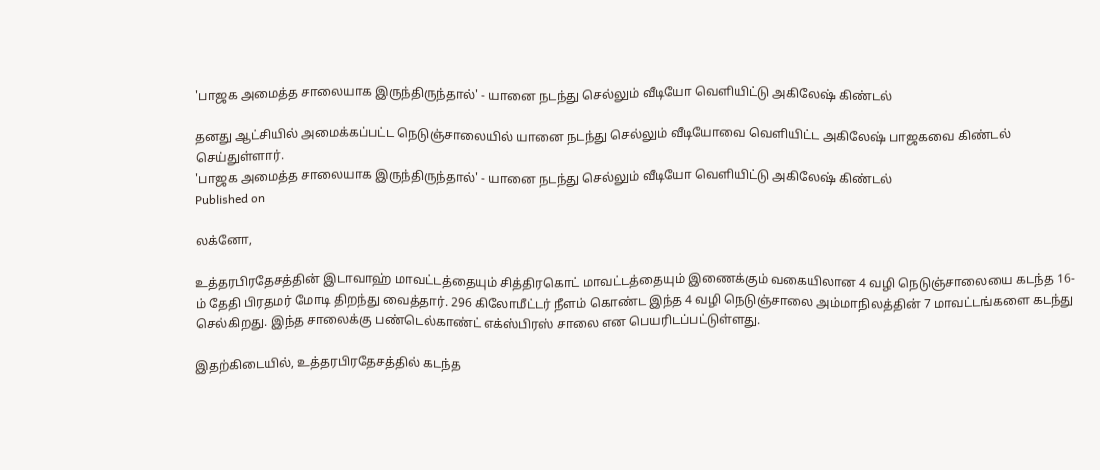'பாஜக அமைத்த சாலையாக இருந்திருந்தால்' - யானை நடந்து செல்லும் வீடியோ வெளியிட்டு அகிலேஷ் கிண்டல்

தனது ஆட்சியில் அமைக்கப்பட்ட நெடுஞ்சாலையில் யானை நடந்து செல்லும் வீடியோவை வெளியிட்ட அகிலேஷ் பாஜகவை கிண்டல் செய்துள்ளார்.
'பாஜக அமைத்த சாலையாக இருந்திருந்தால்' - யானை நடந்து செல்லும் வீடியோ வெளியிட்டு அகிலேஷ் கிண்டல்
Published on

லக்னோ,

உத்தரபிரதேசத்தின் இடாவாஹ் மாவட்டத்தையும் சித்திரகொட் மாவட்டத்தையும் இணைக்கும் வகையிலான 4 வழி நெடுஞ்சாலையை கடந்த 16-ம் தேதி பிரதமர் மோடி திறந்து வைத்தார். 296 கிலோமீட்டர் நீளம் கொண்ட இந்த 4 வழி நெடுஞ்சாலை அம்மாநிலத்தின் 7 மாவட்டங்களை கடந்து செல்கிறது. இந்த சாலைக்கு பண்டெல்காண்ட் எக்ஸ்பிரஸ் சாலை என பெயரிடப்பட்டுள்ளது.

இதற்கிடையில், உத்தரபிரதேசத்தில் கடந்த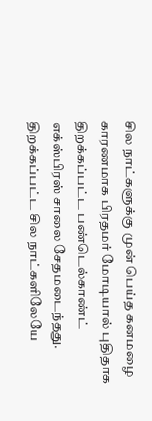சில நாட்களுக்கு முன் பெய்த கனமழை காரணமாக பிரதமர் மோடியால் புதிதாக திறக்கப்பட்ட பண்டெல்காண்ட் எக்ஸ்பிரஸ் சாலை சேதமடைந்தது. திறக்கப்பட்ட சில நாட்களிலேயே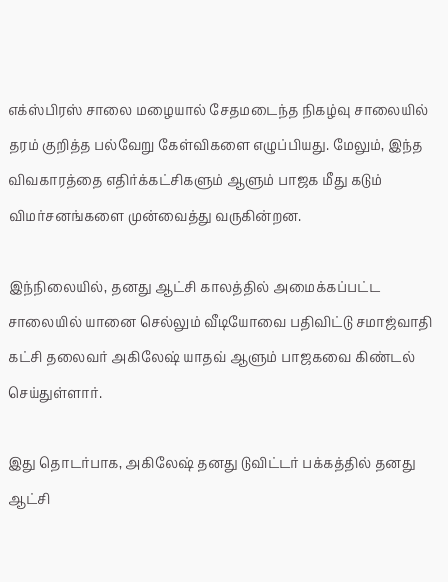எக்ஸ்பிரஸ் சாலை மழையால் சேதமடைந்த நிகழ்வு சாலையில் தரம் குறித்த பல்வேறு கேள்விகளை எழுப்பியது. மேலும், இந்த விவகாரத்தை எதிர்க்கட்சிகளும் ஆளும் பாஜக மீது கடும் விமர்சனங்களை முன்வைத்து வருகின்றன.

இந்நிலையில், தனது ஆட்சி காலத்தில் அமைக்கப்பட்ட சாலையில் யானை செல்லும் வீடியோவை பதிவிட்டு சமாஜ்வாதி கட்சி தலைவர் அகிலேஷ் யாதவ் ஆளும் பாஜகவை கிண்டல் செய்துள்ளார்.

இது தொடர்பாக, அகிலேஷ் தனது டுவிட்டர் பக்கத்தில் தனது ஆட்சி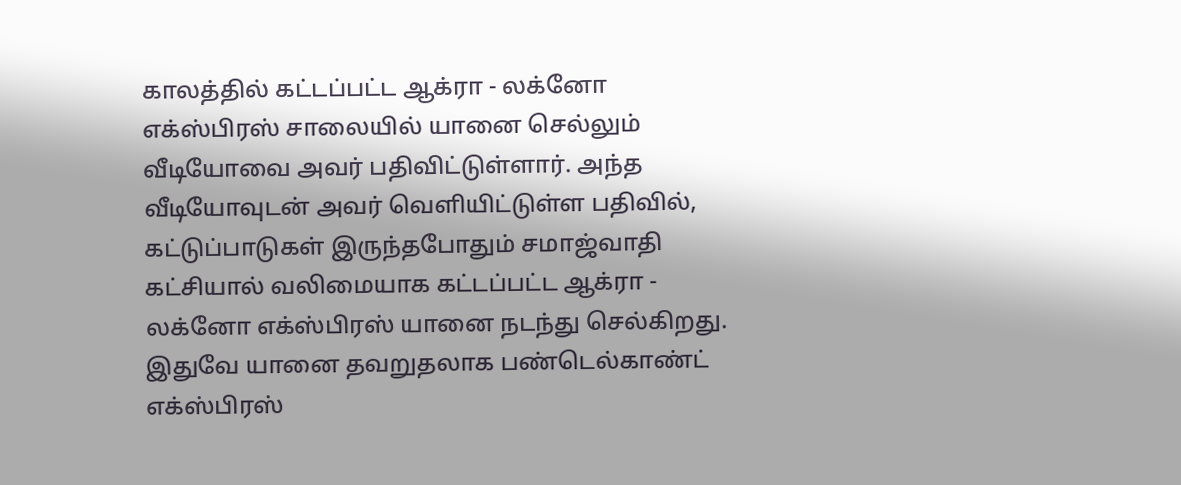காலத்தில் கட்டப்பட்ட ஆக்ரா - லக்னோ எக்ஸ்பிரஸ் சாலையில் யானை செல்லும் வீடியோவை அவர் பதிவிட்டுள்ளார். அந்த வீடியோவுடன் அவர் வெளியிட்டுள்ள பதிவில், கட்டுப்பாடுகள் இருந்தபோதும் சமாஜ்வாதி கட்சியால் வலிமையாக கட்டப்பட்ட ஆக்ரா - லக்னோ எக்ஸ்பிரஸ் யானை நடந்து செல்கிறது. இதுவே யானை தவறுதலாக பண்டெல்காண்ட் எக்ஸ்பிரஸ்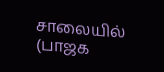சாலையில் (பாஜக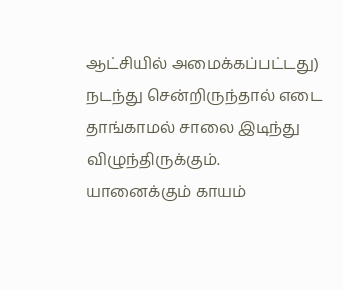ஆட்சியில் அமைக்கப்பட்டது) நடந்து சென்றிருந்தால் எடை தாங்காமல் சாலை இடிந்து விழுந்திருக்கும். யானைக்கும் காயம்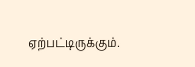ஏற்பட்டிருக்கும்.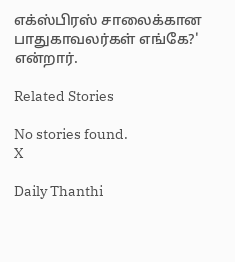எக்ஸ்பிரஸ் சாலைக்கான பாதுகாவலர்கள் எங்கே?' என்றார்.

Related Stories

No stories found.
X

Daily Thanthi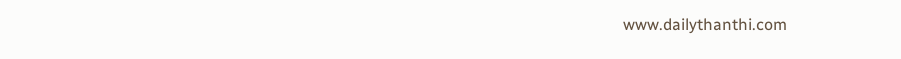www.dailythanthi.com